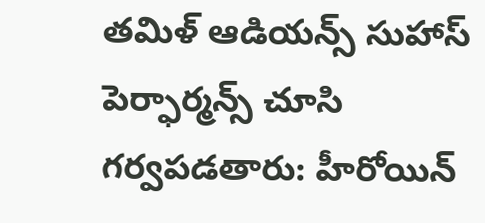తమిళ్ ఆడియన్స్ సుహాస్ పెర్ఫార్మన్స్ చూసి గర్వపడతారు: హీరోయిన్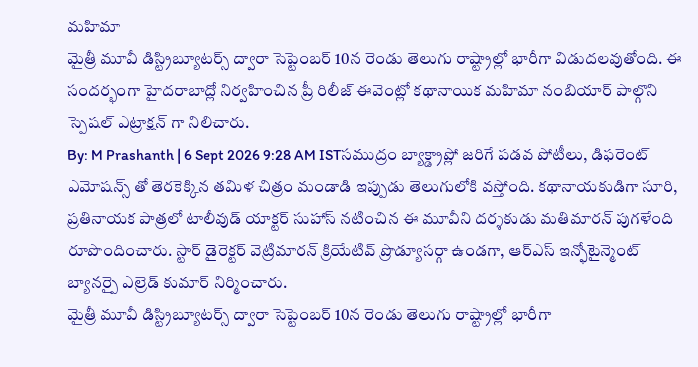మహిమా
మైత్రీ మూవీ డిస్ట్రిబ్యూటర్స్ ద్వారా సెప్టెంబర్ 10న రెండు తెలుగు రాష్ట్రాల్లో భారీగా విడుదలవుతోంది. ఈ సందర్భంగా హైదరాబాద్లో నిర్వహించిన ప్రీ రిలీజ్ ఈవెంట్లో కథానాయిక మహిమా నంబియార్ పాల్గొని స్పెషల్ ఎట్రాక్షన్ గా నిలిచారు.
By: M Prashanth | 6 Sept 2026 9:28 AM ISTసముద్రం బ్యాక్డ్రాప్లో జరిగే పడవ పోటీలు, డిఫరెంట్ ఎమోషన్స్ తో తెరకెక్కిన తమిళ చిత్రం మండాడి ఇప్పుడు తెలుగులోకి వస్తోంది. కథానాయకుడిగా సూరి, ప్రతినాయక పాత్రలో టాలీవుడ్ యాక్టర్ సుహాస్ నటించిన ఈ మూవీని దర్శకుడు మతిమారన్ పుగళేంది రూపొందించారు. స్టార్ డైరెక్టర్ వెట్రిమారన్ క్రియేటివ్ ప్రొడ్యూసర్గా ఉండగా, ఆర్ఎస్ ఇన్ఫోటైన్మెంట్ బ్యానర్పై ఎల్రెడ్ కుమార్ నిర్మించారు.
మైత్రీ మూవీ డిస్ట్రిబ్యూటర్స్ ద్వారా సెప్టెంబర్ 10న రెండు తెలుగు రాష్ట్రాల్లో భారీగా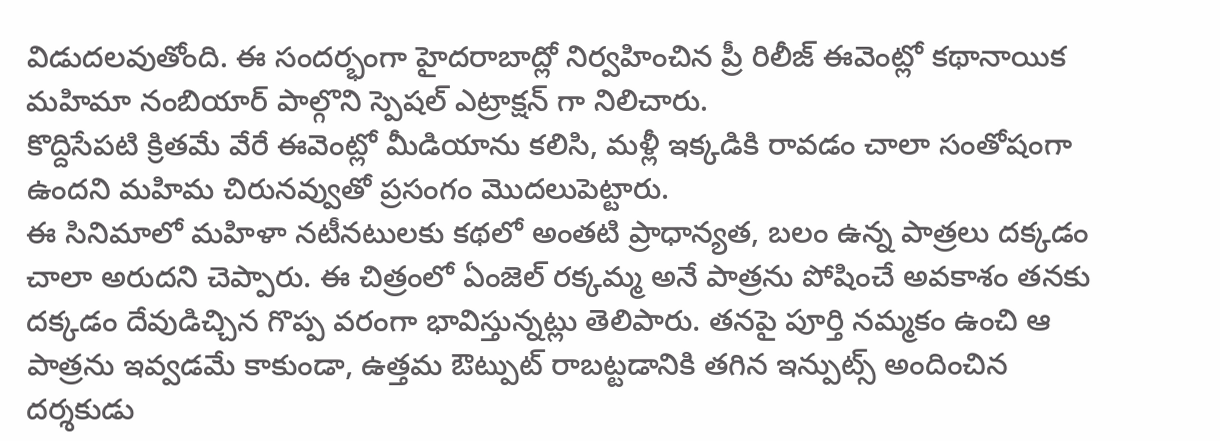విడుదలవుతోంది. ఈ సందర్భంగా హైదరాబాద్లో నిర్వహించిన ప్రీ రిలీజ్ ఈవెంట్లో కథానాయిక మహిమా నంబియార్ పాల్గొని స్పెషల్ ఎట్రాక్షన్ గా నిలిచారు.
కొద్దిసేపటి క్రితమే వేరే ఈవెంట్లో మీడియాను కలిసి, మళ్లీ ఇక్కడికి రావడం చాలా సంతోషంగా ఉందని మహిమ చిరునవ్వుతో ప్రసంగం మొదలుపెట్టారు.
ఈ సినిమాలో మహిళా నటీనటులకు కథలో అంతటి ప్రాధాన్యత, బలం ఉన్న పాత్రలు దక్కడం చాలా అరుదని చెప్పారు. ఈ చిత్రంలో ఏంజెల్ రక్కమ్మ అనే పాత్రను పోషించే అవకాశం తనకు దక్కడం దేవుడిచ్చిన గొప్ప వరంగా భావిస్తున్నట్లు తెలిపారు. తనపై పూర్తి నమ్మకం ఉంచి ఆ పాత్రను ఇవ్వడమే కాకుండా, ఉత్తమ ఔట్పుట్ రాబట్టడానికి తగిన ఇన్పుట్స్ అందించిన దర్శకుడు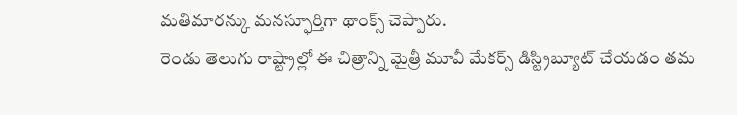మతిమారన్కు మనస్ఫూర్తిగా థాంక్స్ చెప్పారు.
రెండు తెలుగు రాష్ట్రాల్లో ఈ చిత్రాన్ని మైత్రీ మూవీ మేకర్స్ డిస్ట్రిబ్యూట్ చేయడం తమ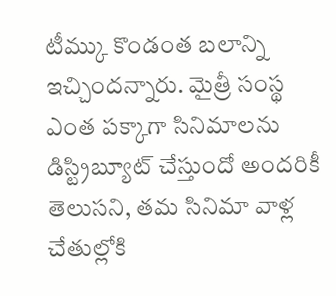టీమ్కు కొండంత బలాన్ని ఇచ్చిందన్నారు. మైత్రీ సంస్థ ఎంత పక్కాగా సినిమాలను డిస్ట్రిబ్యూట్ చేస్తుందో అందరికీ తెలుసని, తమ సినిమా వాళ్ల చేతుల్లోకి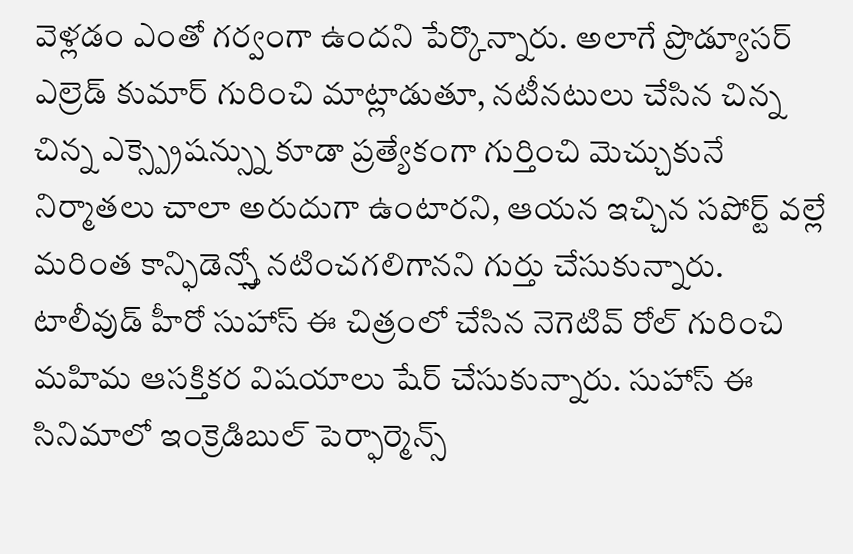వెళ్లడం ఎంతో గర్వంగా ఉందని పేర్కొన్నారు. అలాగే ప్రొడ్యూసర్ ఎల్రెడ్ కుమార్ గురించి మాట్లాడుతూ, నటీనటులు చేసిన చిన్న చిన్న ఎక్స్ప్రెషన్స్ను కూడా ప్రత్యేకంగా గుర్తించి మెచ్చుకునే నిర్మాతలు చాలా అరుదుగా ఉంటారని, ఆయన ఇచ్చిన సపోర్ట్ వల్లే మరింత కాన్ఫిడెన్స్తో నటించగలిగానని గుర్తు చేసుకున్నారు.
టాలీవుడ్ హీరో సుహాస్ ఈ చిత్రంలో చేసిన నెగెటివ్ రోల్ గురించి మహిమ ఆసక్తికర విషయాలు షేర్ చేసుకున్నారు. సుహాస్ ఈ సినిమాలో ఇంక్రెడిబుల్ పెర్ఫార్మెన్స్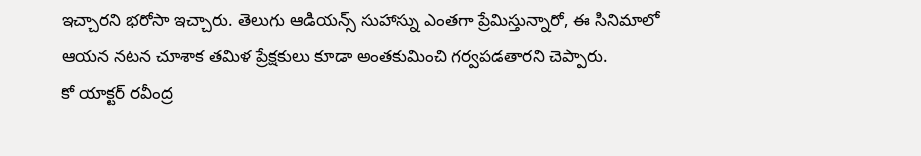ఇచ్చారని భరోసా ఇచ్చారు. తెలుగు ఆడియన్స్ సుహాస్ను ఎంతగా ప్రేమిస్తున్నారో, ఈ సినిమాలో ఆయన నటన చూశాక తమిళ ప్రేక్షకులు కూడా అంతకుమించి గర్వపడతారని చెప్పారు.
కో యాక్టర్ రవీంద్ర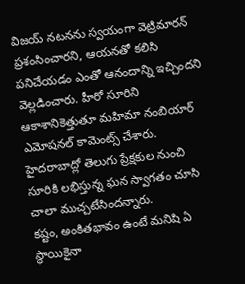విజయ్ నటనను స్వయంగా వెట్రిమారన్ ప్రశంసించారని, ఆయనతో కలిసి పనిచేయడం ఎంతో ఆనందాన్ని ఇచ్చిందని వెల్లడించారు. హీరో సూరిని ఆకాశానికెత్తుతూ మహిమా నంబియార్ ఎమోషనల్ కామెంట్స్ చేశారు. హైదరాబాద్లో తెలుగు ప్రేక్షకుల నుంచి సూరికి లభిస్తున్న ఘన స్వాగతం చూసి చాలా ముచ్చటేసిందన్నారు.
కష్టం, అంకితభావం ఉంటే మనిషి ఏ స్థాయికైనా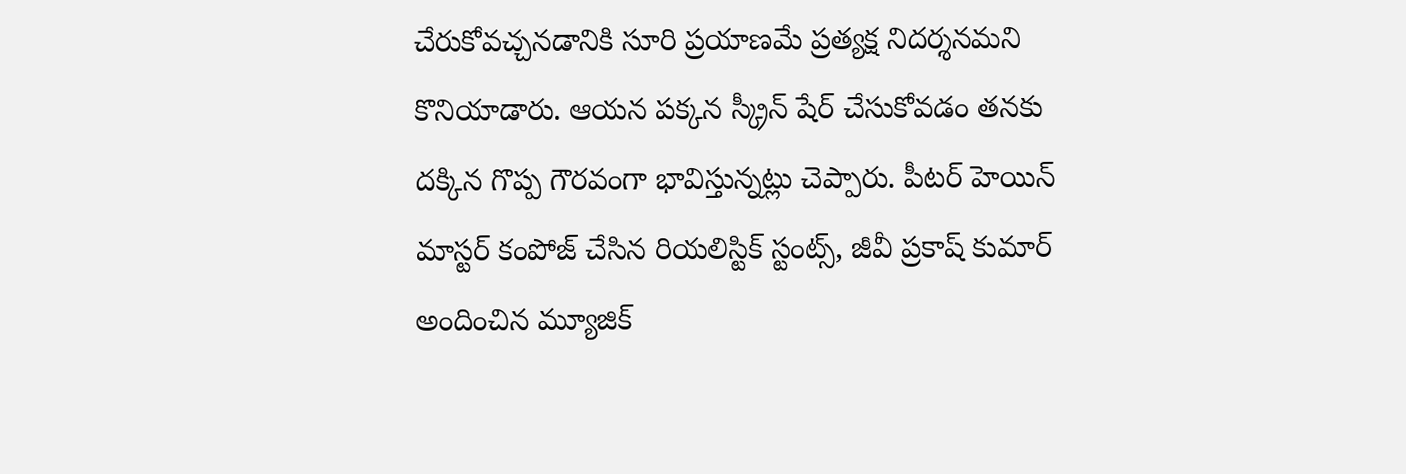చేరుకోవచ్చనడానికి సూరి ప్రయాణమే ప్రత్యక్ష నిదర్శనమని కొనియాడారు. ఆయన పక్కన స్క్రీన్ షేర్ చేసుకోవడం తనకు దక్కిన గొప్ప గౌరవంగా భావిస్తున్నట్లు చెప్పారు. పీటర్ హెయిన్ మాస్టర్ కంపోజ్ చేసిన రియలిస్టిక్ స్టంట్స్, జీవీ ప్రకాష్ కుమార్ అందించిన మ్యూజిక్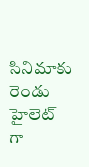సినిమాకు రెండు హైలెట్ గా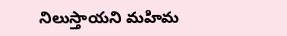నిలుస్తాయని మహిమ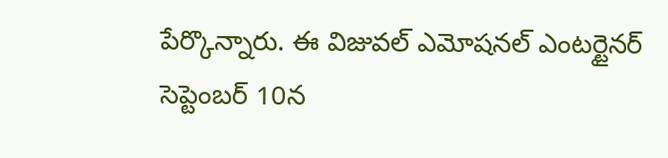పేర్కొన్నారు. ఈ విజువల్ ఎమోషనల్ ఎంటర్టైనర్ సెప్టెంబర్ 10న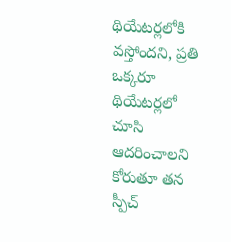థియేటర్లలోకి వస్తోందని, ప్రతి ఒక్కరూ థియేటర్లలో చూసి ఆదరించాలని కోరుతూ తన స్పీచ్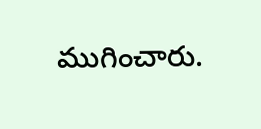ముగించారు.